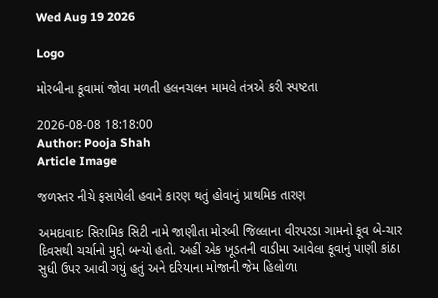Wed Aug 19 2026

Logo

મોરબીના કૂવામાં જોવા મળતી હલનચલન મામલે તંત્રએ કરી સ્પષ્ટતા

2026-08-08 18:18:00
Author: Pooja Shah
Article Image

જળસ્તર નીચે ફસાયેલી હવાને કારણ થતું હોવાનું પ્રાથમિક તારણ

અમદાવાદઃ સિરામિક સિટી નામે જાણીતા મોરબી જિલ્લાના વીરપરડા ગામનો કૂવ બે-ચાર દિવસથી ચર્ચાનો મુદ્દો બન્યો હતો. અહીં એક ખૂડતની વાડીમા આવેલા કૂવાનું પાણી કાંઠા સુધી ઉપર આવી ગયું હતું અને દરિયાના મોજાની જેમ હિલોળા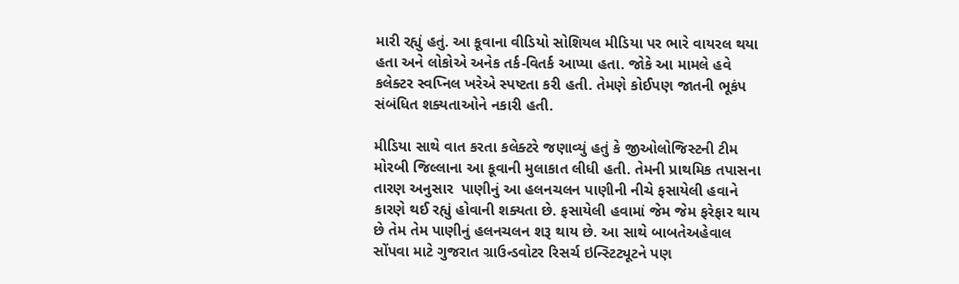મારી રહ્યું હતું. આ કૂવાના વીડિયો સોશિયલ મીડિયા પર ભારે વાયરલ થયા હતા અને લોકોએ અનેક તર્ક-વિતર્ક આપ્યા હતા. જોકે આ મામલે હવે કલેક્ટર સ્વપ્નિલ ખરેએ સ્પષ્ટતા કરી હતી. તેમણે કોઈપણ જાતની ભૂકંપ સંબંધિત શક્યતાઓને નકારી હતી.

મીડિયા સાથે વાત કરતા કલેક્ટરે જણાવ્યું હતું કે જીઓલોજિસ્ટની ટીમ મોરબી જિલ્લાના આ કૂવાની મુલાકાત લીધી હતી. તેમની પ્રાથમિક તપાસના તારણ અનુસાર  પાણીનું આ હલનચલન પાણીની નીચે ફસાયેલી હવાને કારણે થઈ રહ્યું હોવાની શક્યતા છે. ફસાયેલી હવામાં જેમ જેમ ફરેફાર થાય છે તેમ તેમ પાણીનું હલનચલન શરૂ થાય છે. આ સાથે બાબતેઅહેવાલ સોંપવા માટે ગુજરાત ગ્રાઉન્ડવોટર રિસર્ચ ઇન્સ્ટિટ્યૂટને પણ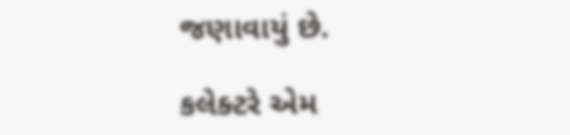જણાવાયું છે.

કલેક્ટરે એમ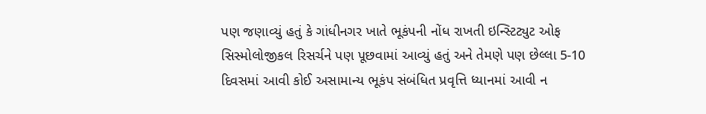પણ જણાવ્યું હતું કે ગાંધીનગર ખાતે ભૂકંપની નોંધ રાખતી ઇન્સ્ટિટ્યુટ ઓફ સિસ્મોલોજીકલ રિસર્ચને પણ પૂછવામાં આવ્યું હતું અને તેમણે પણ છેલ્લા 5-10 દિવસમાં આવી કોઈ અસામાન્ય ભૂકંપ સંબંધિત પ્રવૃત્તિ ધ્યાનમાં આવી ન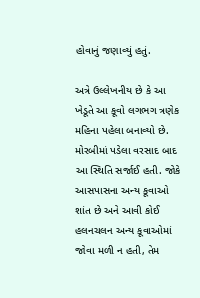હોવાનું જણાવ્યું હતું.

અત્રે ઉલ્લેખનીય છે કે આ ખેડૂતે આ કૂવો લગભગ ત્રણેક મહિના પહેલા બનાવ્યો છે. મોરબીમાં પડેલા વરસાદ બાદ આ સ્થિતિ સર્જાઈ હતી. જોકે આસપાસના અન્ય કૂવાઓ શાંત છે અને આવી કોઈ હલનચલન અન્ય કૂવાઓમાં જોવા મળી ન હતી, તેમ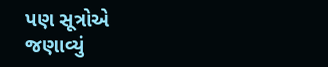પણ સૂત્રોએ જણાવ્યું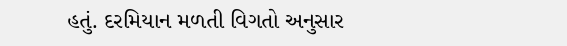હતું. દરમિયાન મળતી વિગતો અનુસાર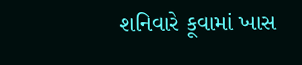શનિવારે કૂવામાં ખાસ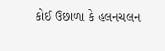કોઈ ઉછાળા કે હલનચલન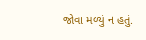જોવા મળ્યું ન હતું.